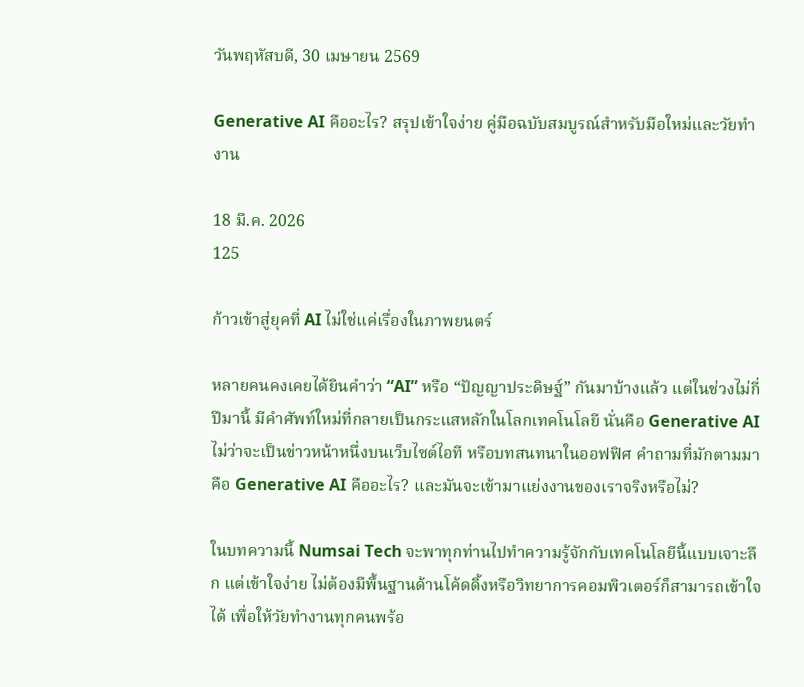วันพฤหัสบดี, 30 เมษายน 2569

Generative AI คืออะไร? สรุปเข้าใจง่าย คู่มือฉบับสมบูรณ์สำหรับมือใหม่และวัยทำงาน

18 มี.ค. 2026
125

ก้าวเข้าสู่ยุคที่ AI ไม่ใช่แค่เรื่องในภาพยนตร์

หลายคนคงเคยได้ยินคำว่า “AI” หรือ “ปัญญาประดิษฐ์” กันมาบ้างแล้ว แต่ในช่วงไม่กี่ปีมานี้ มีคำศัพท์ใหม่ที่กลายเป็นกระแสหลักในโลกเทคโนโลยี นั่นคือ Generative AI ไม่ว่าจะเป็นข่าวหน้าหนึ่งบนเว็บไซต์ไอที หรือบทสนทนาในออฟฟิศ คำถามที่มักตามมาคือ Generative AI คืออะไร? และมันจะเข้ามาแย่งงานของเราจริงหรือไม่?

ในบทความนี้ Numsai Tech จะพาทุกท่านไปทำความรู้จักกับเทคโนโลยีนี้แบบเจาะลึก แต่เข้าใจง่าย ไม่ต้องมีพื้นฐานด้านโค้ดดิ้งหรือวิทยาการคอมพิวเตอร์ก็สามารถเข้าใจได้ เพื่อให้วัยทำงานทุกคนพร้อ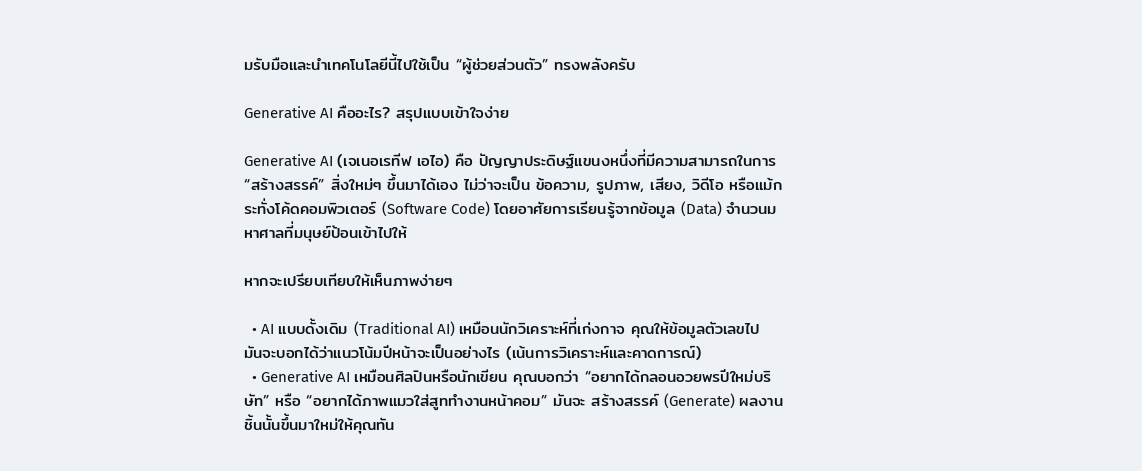มรับมือและนำเทคโนโลยีนี้ไปใช้เป็น “ผู้ช่วยส่วนตัว” ทรงพลังครับ

Generative AI คืออะไร? สรุปแบบเข้าใจง่าย

Generative AI (เจเนอเรทีฟ เอไอ) คือ ปัญญาประดิษฐ์แขนงหนึ่งที่มีความสามารถในการ “สร้างสรรค์” สิ่งใหม่ๆ ขึ้นมาได้เอง ไม่ว่าจะเป็น ข้อความ, รูปภาพ, เสียง, วิดีโอ หรือแม้กระทั่งโค้ดคอมพิวเตอร์ (Software Code) โดยอาศัยการเรียนรู้จากข้อมูล (Data) จำนวนมหาศาลที่มนุษย์ป้อนเข้าไปให้

หากจะเปรียบเทียบให้เห็นภาพง่ายๆ

  • AI แบบดั้งเดิม (Traditional AI) เหมือนนักวิเคราะห์ที่เก่งกาจ คุณให้ข้อมูลตัวเลขไป มันจะบอกได้ว่าแนวโน้มปีหน้าจะเป็นอย่างไร (เน้นการวิเคราะห์และคาดการณ์)
  • Generative AI เหมือนศิลปินหรือนักเขียน คุณบอกว่า “อยากได้กลอนอวยพรปีใหม่บริษัท” หรือ “อยากได้ภาพแมวใส่สูททำงานหน้าคอม” มันจะ สร้างสรรค์ (Generate) ผลงานชิ้นนั้นขึ้นมาใหม่ให้คุณทัน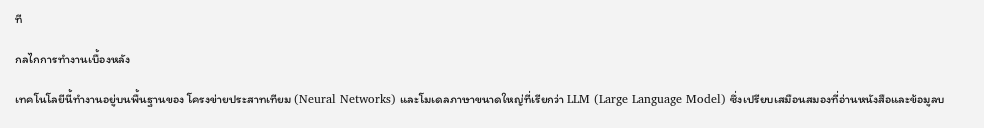ที

กลไกการทำงานเบื้องหลัง

เทคโนโลยีนี้ทำงานอยู่บนพื้นฐานของ โครงข่ายประสาทเทียม (Neural Networks) และโมเดลภาษาขนาดใหญ่ที่เรียกว่า LLM (Large Language Model) ซึ่งเปรียบเสมือนสมองที่อ่านหนังสือและข้อมูลบ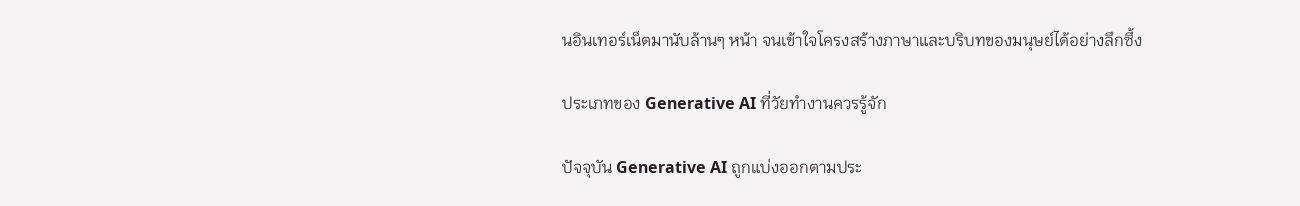นอินเทอร์เน็ตมานับล้านๆ หน้า จนเข้าใจโครงสร้างภาษาและบริบทของมนุษย์ได้อย่างลึกซึ้ง

ประเภทของ Generative AI ที่วัยทำงานควรรู้จัก

ปัจจุบัน Generative AI ถูกแบ่งออกตามประ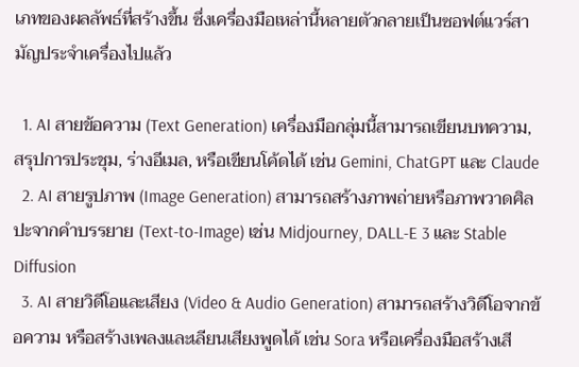เภทของผลลัพธ์ที่สร้างขึ้น ซึ่งเครื่องมือเหล่านี้หลายตัวกลายเป็นซอฟต์แวร์สามัญประจำเครื่องไปแล้ว

  1. AI สายข้อความ (Text Generation) เครื่องมือกลุ่มนี้สามารถเขียนบทความ, สรุปการประชุม, ร่างอีเมล, หรือเขียนโค้ดได้ เช่น Gemini, ChatGPT และ Claude
  2. AI สายรูปภาพ (Image Generation) สามารถสร้างภาพถ่ายหรือภาพวาดศิลปะจากคำบรรยาย (Text-to-Image) เช่น Midjourney, DALL-E 3 และ Stable Diffusion
  3. AI สายวิดีโอและเสียง (Video & Audio Generation) สามารถสร้างวิดีโอจากข้อความ หรือสร้างเพลงและเลียนเสียงพูดได้ เช่น Sora หรือเครื่องมือสร้างเสี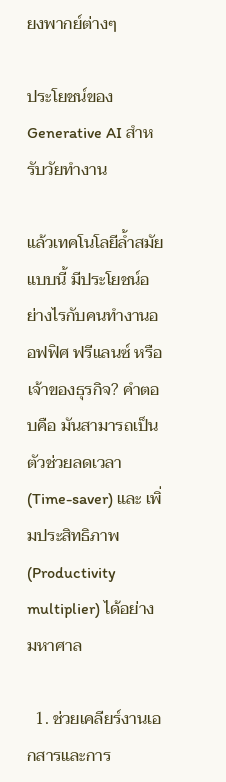ยงพากย์ต่างๆ

ประโยชน์ของ Generative AI สำหรับวัยทำงาน

แล้วเทคโนโลยีล้ำสมัยแบบนี้ มีประโยชน์อย่างไรกับคนทำงานออฟฟิศ ฟรีแลนซ์ หรือเจ้าของธุรกิจ? คำตอบคือ มันสามารถเป็น ตัวช่วยลดเวลา (Time-saver) และ เพิ่มประสิทธิภาพ (Productivity multiplier) ได้อย่างมหาศาล

  1. ช่วยเคลียร์งานเอกสารและการ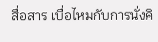สื่อสาร เบื่อไหมกับการนั่งคิ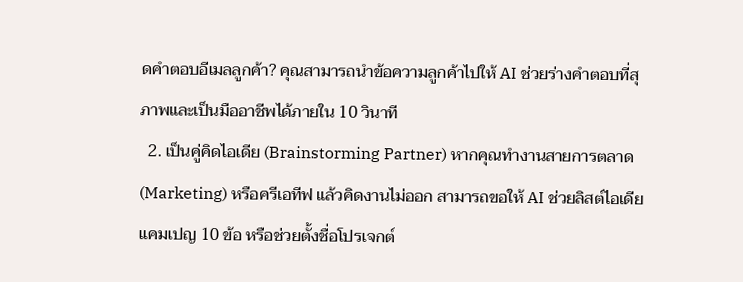ดคำตอบอีเมลลูกค้า? คุณสามารถนำข้อความลูกค้าไปให้ AI ช่วยร่างคำตอบที่สุภาพและเป็นมืออาชีพได้ภายใน 10 วินาที
  2. เป็นคู่คิดไอเดีย (Brainstorming Partner) หากคุณทำงานสายการตลาด (Marketing) หรือครีเอทีฟ แล้วคิดงานไม่ออก สามารถขอให้ AI ช่วยลิสต์ไอเดียแคมเปญ 10 ข้อ หรือช่วยตั้งชื่อโปรเจกต์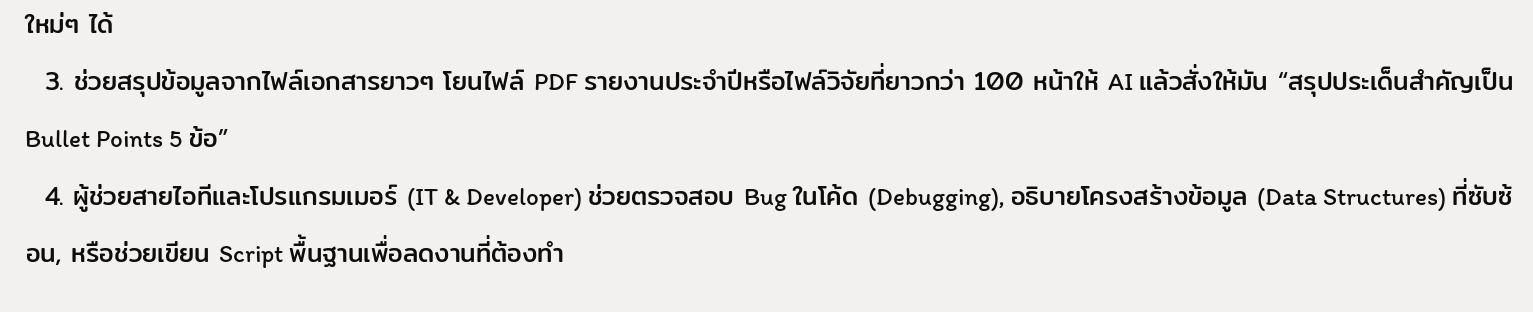ใหม่ๆ ได้
  3. ช่วยสรุปข้อมูลจากไฟล์เอกสารยาวๆ โยนไฟล์ PDF รายงานประจำปีหรือไฟล์วิจัยที่ยาวกว่า 100 หน้าให้ AI แล้วสั่งให้มัน “สรุปประเด็นสำคัญเป็น Bullet Points 5 ข้อ”
  4. ผู้ช่วยสายไอทีและโปรแกรมเมอร์ (IT & Developer) ช่วยตรวจสอบ Bug ในโค้ด (Debugging), อธิบายโครงสร้างข้อมูล (Data Structures) ที่ซับซ้อน, หรือช่วยเขียน Script พื้นฐานเพื่อลดงานที่ต้องทำ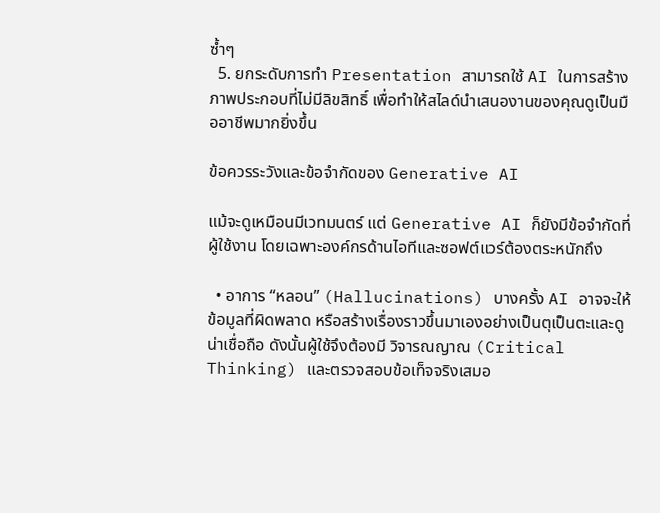ซ้ำๆ
  5. ยกระดับการทำ Presentation สามารถใช้ AI ในการสร้างภาพประกอบที่ไม่มีลิขสิทธิ์ เพื่อทำให้สไลด์นำเสนองานของคุณดูเป็นมืออาชีพมากยิ่งขึ้น

ข้อควรระวังและข้อจำกัดของ Generative AI

แม้จะดูเหมือนมีเวทมนตร์ แต่ Generative AI ก็ยังมีข้อจำกัดที่ผู้ใช้งาน โดยเฉพาะองค์กรด้านไอทีและซอฟต์แวร์ต้องตระหนักถึง

  • อาการ “หลอน” (Hallucinations) บางครั้ง AI อาจจะให้ข้อมูลที่ผิดพลาด หรือสร้างเรื่องราวขึ้นมาเองอย่างเป็นตุเป็นตะและดูน่าเชื่อถือ ดังนั้นผู้ใช้จึงต้องมี วิจารณญาณ (Critical Thinking) และตรวจสอบข้อเท็จจริงเสมอ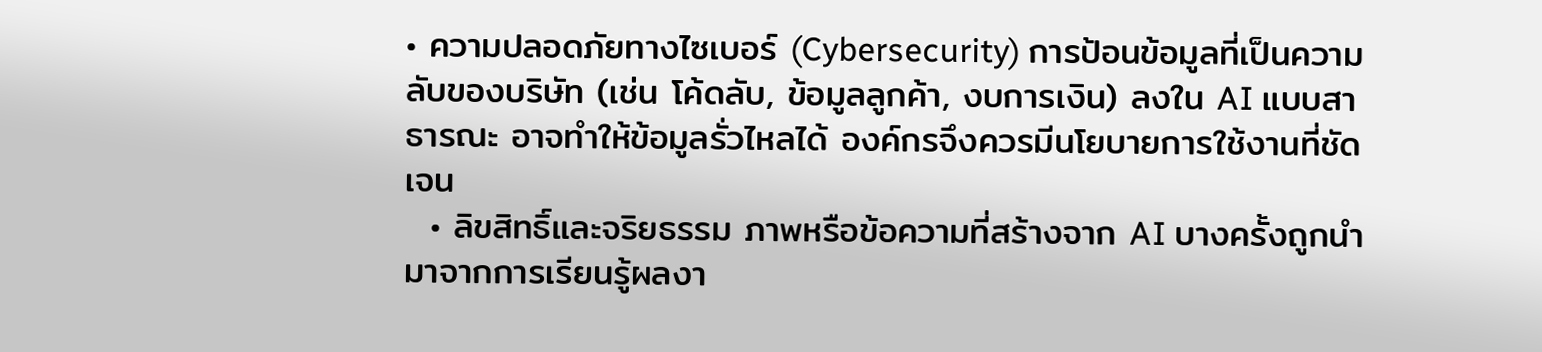• ความปลอดภัยทางไซเบอร์ (Cybersecurity) การป้อนข้อมูลที่เป็นความลับของบริษัท (เช่น โค้ดลับ, ข้อมูลลูกค้า, งบการเงิน) ลงใน AI แบบสาธารณะ อาจทำให้ข้อมูลรั่วไหลได้ องค์กรจึงควรมีนโยบายการใช้งานที่ชัดเจน
  • ลิขสิทธิ์และจริยธรรม ภาพหรือข้อความที่สร้างจาก AI บางครั้งถูกนำมาจากการเรียนรู้ผลงา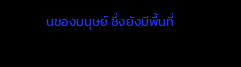นของมนุษย์ ซึ่งยังมีพื้นที่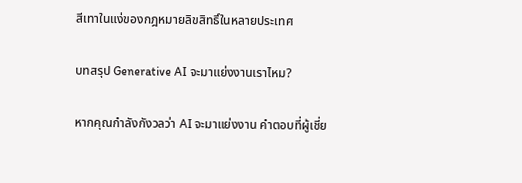สีเทาในแง่ของกฎหมายลิขสิทธิ์ในหลายประเทศ

บทสรุป Generative AI จะมาแย่งงานเราไหม?

หากคุณกำลังกังวลว่า AI จะมาแย่งงาน คำตอบที่ผู้เชี่ย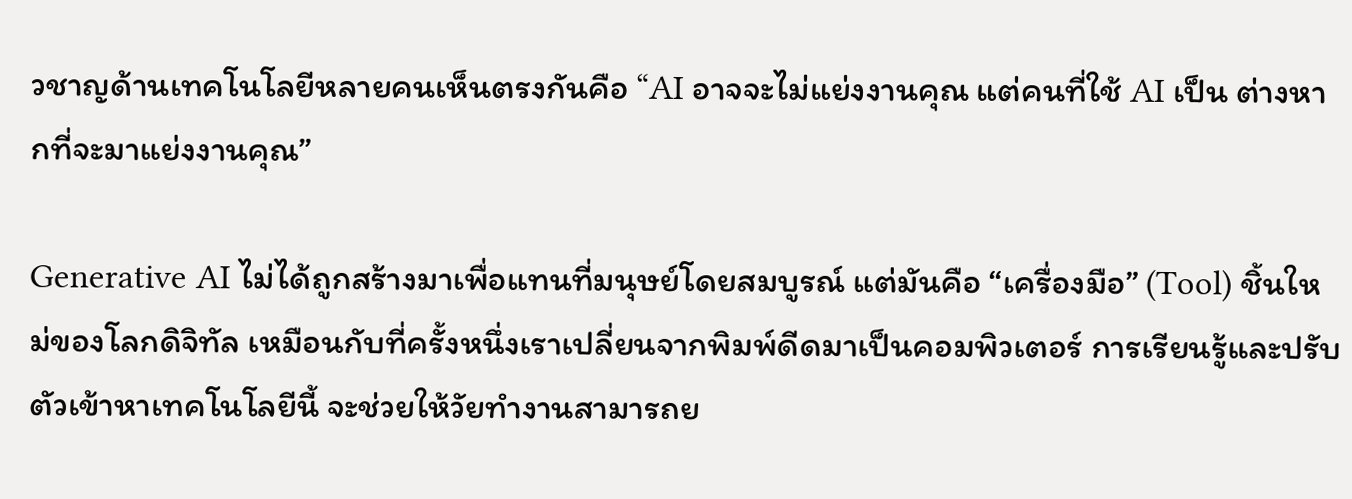วชาญด้านเทคโนโลยีหลายคนเห็นตรงกันคือ “AI อาจจะไม่แย่งงานคุณ แต่คนที่ใช้ AI เป็น ต่างหากที่จะมาแย่งงานคุณ”

Generative AI ไม่ได้ถูกสร้างมาเพื่อแทนที่มนุษย์โดยสมบูรณ์ แต่มันคือ “เครื่องมือ” (Tool) ชิ้นใหม่ของโลกดิจิทัล เหมือนกับที่ครั้งหนึ่งเราเปลี่ยนจากพิมพ์ดีดมาเป็นคอมพิวเตอร์ การเรียนรู้และปรับตัวเข้าหาเทคโนโลยีนี้ จะช่วยให้วัยทำงานสามารถย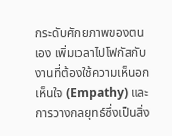กระดับศักยภาพของตนเอง เพิ่มเวลาไปโฟกัสกับงานที่ต้องใช้ความเห็นอกเห็นใจ (Empathy) และการวางกลยุทธ์ซึ่งเป็นสิ่ง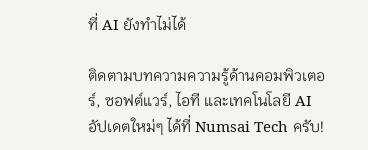ที่ AI ยังทำไม่ได้

ติดตามบทความความรู้ด้านคอมพิวเตอร์, ซอฟต์แวร์, ไอที และเทคโนโลยี AI อัปเดตใหม่ๆ ได้ที่ Numsai Tech ครับ!